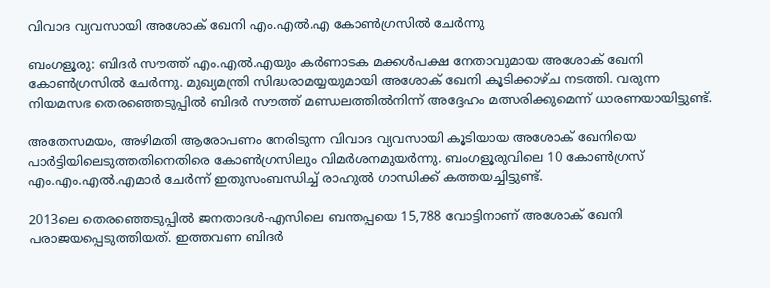വിവാദ വ്യവസായി അശോക് ഖേനി എം.എൽ.എ കോൺഗ്രസിൽ ചേർന്നു

ബംഗളൂരു: ബിദർ സൗത്ത് എം.എൽ.എയും കർണാടക മക്കൾപക്ഷ നേതാവുമായ അശോക് ഖേനി കോൺഗ്രസിൽ ചേർന്നു. മുഖ്യമന്ത്രി സിദ്ധരാമയ്യയുമായി അശോക് ഖേനി കൂടിക്കാഴ്ച നടത്തി. വരുന്ന നിയമസഭ തെരഞ്ഞെടുപ്പിൽ ബിദർ സൗത്ത് മണ്ഡലത്തിൽനിന്ന് അദ്ദേഹം മത്സരിക്കുമെന്ന് ധാരണയായിട്ടുണ്ട്.

അതേസമയം, അഴിമതി ആരോപണം നേരിടുന്ന വിവാദ വ്യവസായി കൂടിയായ അശോക് ഖേനിയെ പാർട്ടിയിലെടുത്തതിനെതിരെ കോൺഗ്രസിലും വിമർശനമുയർന്നു. ബംഗളൂരുവിലെ 10 കോൺഗ്രസ് എം.എം.എൽ.എമാർ ചേർന്ന് ഇതുസംബന്ധിച്ച് രാഹുൽ ഗാന്ധിക്ക് കത്തയച്ചിട്ടുണ്ട്.

2013ലെ തെരഞ്ഞെടുപ്പിൽ ജനതാദൾ-എസിലെ ബന്തപ്പയെ 15,788 വോട്ടിനാണ് അശോക് ഖേനി പരാജയപ്പെടുത്തിയത്. ഇത്തവണ ബിദർ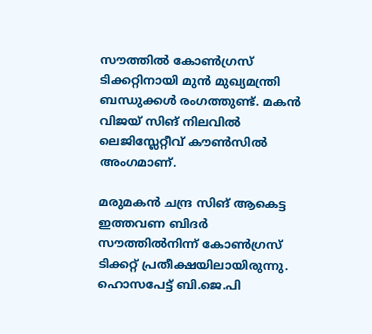സൗത്തിൽ കോൺഗ്രസ് ടിക്കറ്റിനായി മുൻ മുഖ്യമന്ത്രി ബന്ധുക്കൾ രംഗത്തുണ്ട്. മകൻ വിജയ് സിങ് നിലവിൽ ലെജിസ്ലേറ്റീവ് കൗൺസിൽ അംഗമാണ്.

മരുമകൻ ചന്ദ്ര സിങ് ആകെട്ട ഇത്തവണ ബിദർ സൗത്തിൽനിന്ന് കോൺഗ്രസ് ടിക്കറ്റ് പ്രതീക്ഷയിലായിരുന്നു. ഹൊസപേട്ട് ബി.ജെ.പി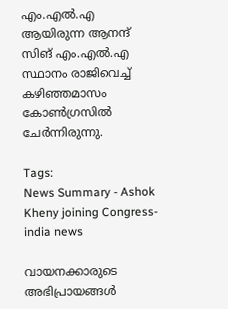എം.എൽ.എ ആയിരുന്ന ആനന്ദ് സിങ് എം.എൽ.എ സ്ഥാനം രാജിവെച്ച് കഴിഞ്ഞമാസം കോൺഗ്രസിൽ ചേർന്നിരുന്നു.

Tags:
News Summary - Ashok Kheny joining Congress- india news

വായനക്കാരുടെ അഭിപ്രായങ്ങള്‍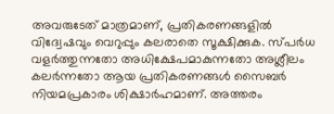അവരുടേത് മാത്രമാണ്, പ്രതികരണങ്ങളിൽ വിദ്വേഷവും വെറുപ്പും കലരാതെ സൂക്ഷിക്കുക. സ്പർധ വളർത്തുന്നതോ അധിക്ഷേപമാകുന്നതോ അശ്ലീലം കലർന്നതോ ആയ പ്രതികരണങ്ങൾ സൈബർ നിയമപ്രകാരം ശിക്ഷാർഹമാണ്. അത്തരം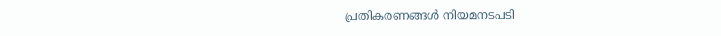പ്രതികരണങ്ങൾ നിയമനടപടി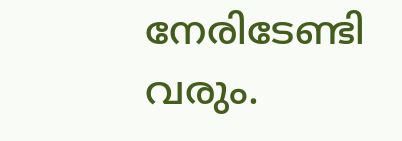നേരിടേണ്ടി വരും.